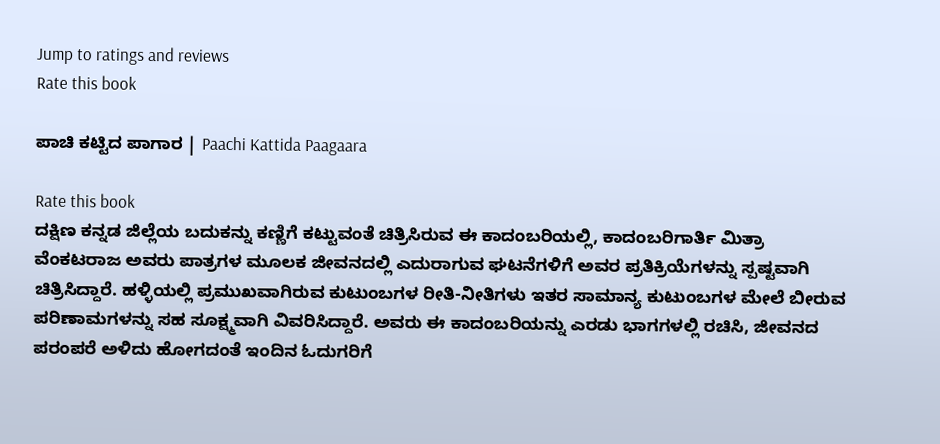Jump to ratings and reviews
Rate this book

ಪಾಚಿ ಕಟ್ಟಿದ ಪಾಗಾರ | Paachi Kattida Paagaara

Rate this book
ದಕ್ಷಿಣ ಕನ್ನಡ ಜಿಲ್ಲೆಯ ಬದುಕನ್ನು ಕಣ್ಣಿಗೆ ಕಟ್ಟುವಂತೆ ಚಿತ್ರಿಸಿರುವ ಈ ಕಾದಂಬರಿಯಲ್ಲಿ, ಕಾದಂಬರಿಗಾರ್ತಿ ಮಿತ್ರಾ ವೆಂಕಟರಾಜ ಅವರು ಪಾತ್ರಗಳ ಮೂಲಕ ಜೀವನದಲ್ಲಿ ಎದುರಾಗುವ ಘಟನೆಗಳಿಗೆ ಅವರ ಪ್ರತಿಕ್ರಿಯೆಗಳನ್ನು ಸ್ಪಷ್ಟವಾಗಿ ಚಿತ್ರಿಸಿದ್ದಾರೆ. ಹಳ್ಳಿಯಲ್ಲಿ ಪ್ರಮುಖವಾಗಿರುವ ಕುಟುಂಬಗಳ ರೀತಿ-ನೀತಿಗಳು ಇತರ ಸಾಮಾನ್ಯ ಕುಟುಂಬಗಳ ಮೇಲೆ ಬೀರುವ ಪರಿಣಾಮಗಳನ್ನು ಸಹ ಸೂಕ್ಷ್ಮವಾಗಿ ವಿವರಿಸಿದ್ದಾರೆ. ಅವರು ಈ ಕಾದಂಬರಿಯನ್ನು ಎರಡು ಭಾಗಗಳಲ್ಲಿ ರಚಿಸಿ, ಜೀವನದ ಪರಂಪರೆ ಅಳಿದು ಹೋಗದಂತೆ ಇಂದಿನ ಓದುಗರಿಗೆ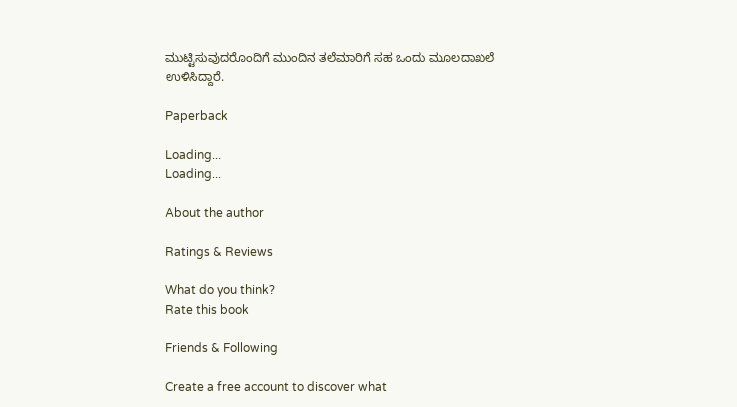ಮುಟ್ಟಿಸುವುದರೊಂದಿಗೆ ಮುಂದಿನ ತಲೆಮಾರಿಗೆ ಸಹ ಒಂದು ಮೂಲದಾಖಲೆ ಉಳಿಸಿದ್ದಾರೆ.

Paperback

Loading...
Loading...

About the author

Ratings & Reviews

What do you think?
Rate this book

Friends & Following

Create a free account to discover what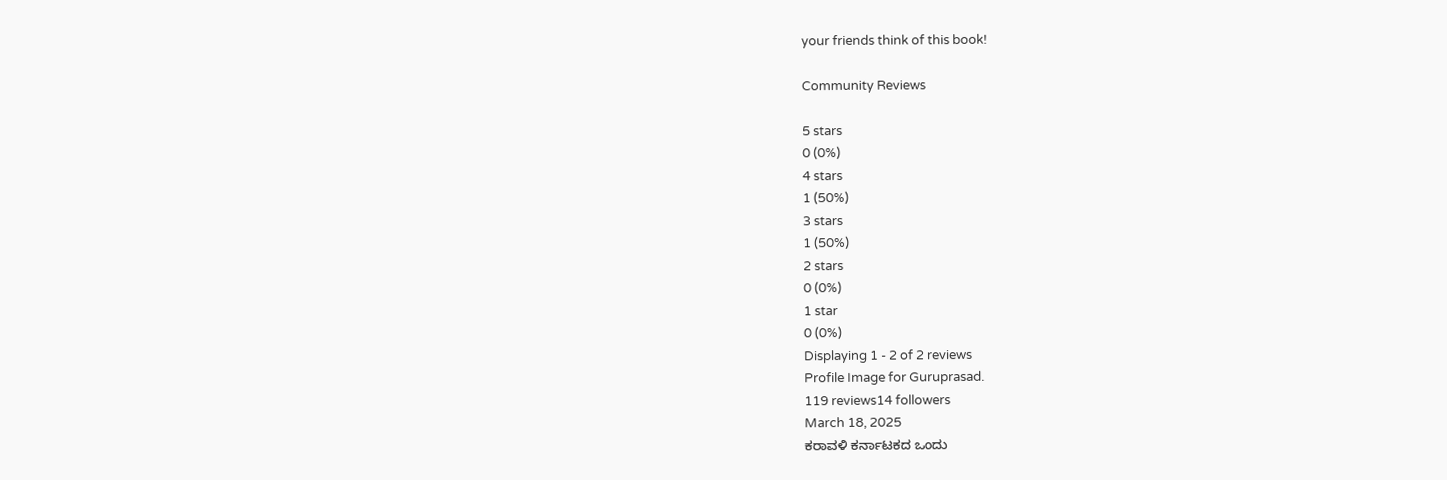your friends think of this book!

Community Reviews

5 stars
0 (0%)
4 stars
1 (50%)
3 stars
1 (50%)
2 stars
0 (0%)
1 star
0 (0%)
Displaying 1 - 2 of 2 reviews
Profile Image for Guruprasad.
119 reviews14 followers
March 18, 2025
ಕರಾವಳಿ ಕರ್ನಾಟಕದ ಒಂದು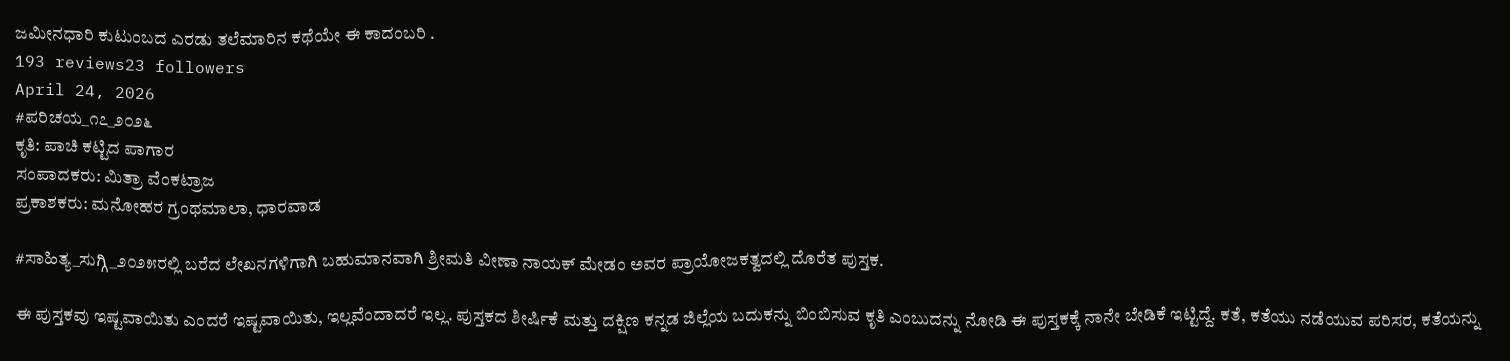ಜಮೀನಧಾರಿ ಕುಟುಂಬದ ಎರಡು ತಲೆಮಾರಿನ ಕಥೆಯೇ ಈ ಕಾದಂಬರಿ .
193 reviews23 followers
April 24, 2026
#ಪರಿಚಯ_೧೭_೨೦೨೬
ಕೃತಿ: ಪಾಚಿ ಕಟ್ಟಿದ ಪಾಗಾರ
ಸಂಪಾದಕರು: ಮಿತ್ರಾ ವೆಂಕಟ್ರಾಜ
ಪ್ರಕಾಶಕರು: ಮನೋಹರ ಗ್ರಂಥಮಾಲಾ, ಧಾರವಾಡ

#ಸಾಹಿತ್ಯ_ಸುಗ್ಗಿ_೨೦೨೫ರಲ್ಲಿ ಬರೆದ ಲೇಖನಗಳಿಗಾಗಿ ಬಹುಮಾನವಾಗಿ ಶ್ರೀಮತಿ ವೀಣಾ ನಾಯಕ್ ಮೇಡಂ ಅವರ ಪ್ರಾಯೋಜಕತ್ವದಲ್ಲಿ ದೊರೆತ ಪುಸ್ತಕ.

ಈ ಪುಸ್ತಕವು ಇಷ್ಟವಾಯಿತು ಎಂದರೆ ಇಷ್ಟವಾಯಿತು, ಇಲ್ಲವೆಂದಾದರೆ ಇಲ್ಲ. ಪುಸ್ತಕದ ಶೀರ್ಷಿಕೆ ಮತ್ತು ದಕ್ಷಿಣ ಕನ್ನಡ ಜಿಲ್ಲೆಯ ಬದುಕನ್ನು ಬಿಂಬಿಸುವ ಕೃತಿ ಎಂಬುದನ್ನು ನೋಡಿ ಈ ಪುಸ್ತಕಕ್ಕೆ ನಾನೇ ಬೇಡಿಕೆ ಇಟ್ಟಿದ್ದೆ. ಕತೆ, ಕತೆಯು ನಡೆಯುವ ಪರಿಸರ, ಕತೆಯನ್ನು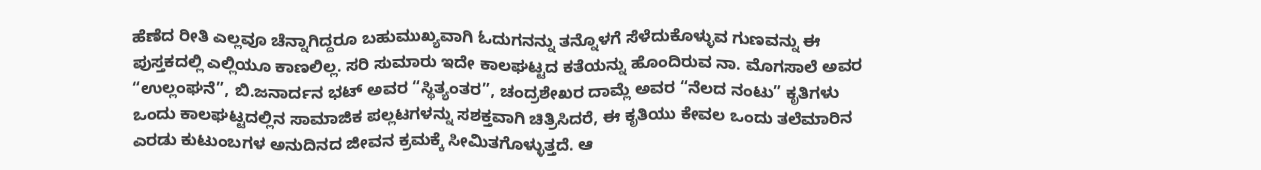ಹೆಣೆದ ರೀತಿ ಎಲ್ಲವೂ ಚೆನ್ನಾಗಿದ್ದರೂ ಬಹುಮುಖ್ಯವಾಗಿ ಓದುಗನನ್ನು ತನ್ನೊಳಗೆ ಸೆಳೆದುಕೊಳ್ಳುವ ಗುಣವನ್ನು ಈ ಪುಸ್ತಕದಲ್ಲಿ ಎಲ್ಲಿಯೂ ಕಾಣಲಿಲ್ಲ. ಸರಿ ಸುಮಾರು ಇದೇ ಕಾಲಘಟ್ಟದ ಕತೆಯನ್ನು ಹೊಂದಿರುವ ನಾ. ಮೊಗಸಾಲೆ ಅವರ “ಉಲ್ಲಂಘನೆ”, ಬಿ.ಜನಾರ್ದನ ಭಟ್ ಅವರ “ಸ್ಥಿತ್ಯಂತರ”, ಚಂದ್ರಶೇಖರ ದಾಮ್ಲೆ ಅವರ “ನೆಲದ ನಂಟು” ಕೃತಿಗಳು ಒಂದು ಕಾಲಘಟ್ಟದಲ್ಲಿನ ಸಾಮಾಜಿಕ ಪಲ್ಲಟಗಳನ್ನು ಸಶಕ್ತವಾಗಿ ಚಿತ್ರಿಸಿದರೆ, ಈ ಕೃತಿಯು ಕೇವಲ ಒಂದು ತಲೆಮಾರಿನ ಎರಡು ಕುಟುಂಬಗಳ ಅನುದಿನದ ಜೀವನ ಕ್ರಮಕ್ಕೆ ಸೀಮಿತಗೊಳ್ಳುತ್ತದೆ. ಆ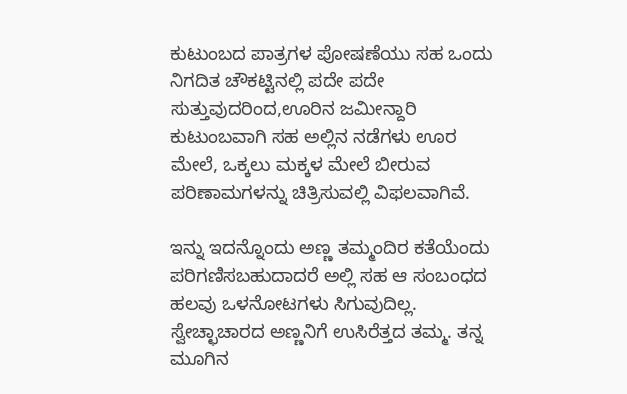ಕುಟುಂಬದ ಪಾತ್ರಗಳ ಪೋಷಣೆಯು ಸಹ ಒಂದು ನಿಗದಿತ ಚೌಕಟ್ಟಿನಲ್ಲಿ ಪದೇ ಪದೇ ಸುತ್ತುವುದರಿಂದ,ಊರಿನ ಜಮೀನ್ದಾರಿ ಕುಟುಂಬವಾಗಿ ಸಹ ಅಲ್ಲಿನ ನಡೆಗಳು ಊರ ಮೇಲೆ, ಒಕ್ಕಲು ಮಕ್ಕಳ ಮೇಲೆ ಬೀರುವ ಪರಿಣಾಮಗಳನ್ನು ಚಿತ್ರಿಸುವಲ್ಲಿ ವಿಫಲವಾಗಿವೆ.

ಇನ್ನು ಇದನ್ನೊಂದು ಅಣ್ಣ ತಮ್ಮಂದಿರ ಕತೆಯೆಂದು ಪರಿಗಣಿಸಬಹುದಾದರೆ ಅಲ್ಲಿ ಸಹ ಆ ಸಂಬಂಧದ ಹಲವು ಒಳನೋಟಗಳು ಸಿಗುವುದಿಲ್ಲ. ಸ್ವೇಚ್ಛಾಚಾರದ ಅಣ್ಣನಿಗೆ ಉಸಿರೆತ್ತದ ತಮ್ಮ. ತನ್ನ ಮೂಗಿನ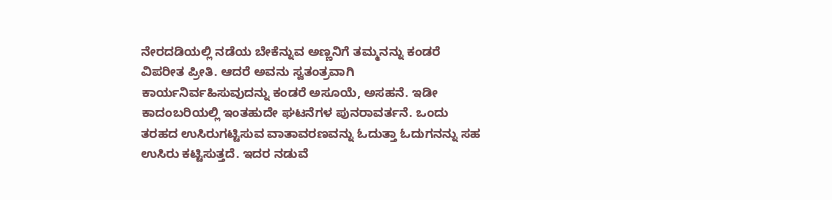ನೇರದಡಿಯಲ್ಲಿ ನಡೆಯ ಬೇಕೆನ್ನುವ ಅಣ್ಣನಿಗೆ ತಮ್ಮನನ್ನು ಕಂಡರೆ ವಿಪರೀತ ಪ್ರೀತಿ. ಆದರೆ ಅವನು ಸ್ವತಂತ್ರವಾಗಿ ಕಾರ್ಯನಿರ್ವಹಿಸುವುದನ್ನು ಕಂಡರೆ ಅಸೂಯೆ, ಅಸಹನೆ. ಇಡೀ ಕಾದಂಬರಿಯಲ್ಲಿ ಇಂತಹುದೇ ಘಟನೆಗಳ ಪುನರಾವರ್ತನೆ. ಒಂದು ತರಹದ ಉಸಿರುಗಟ್ಟಿಸುವ ವಾತಾವರಣವನ್ನು ಓದುತ್ತಾ ಓದುಗನನ್ನು ಸಹ ಉಸಿರು ಕಟ್ಟಿಸುತ್ತದೆ. ಇದರ ನಡುವೆ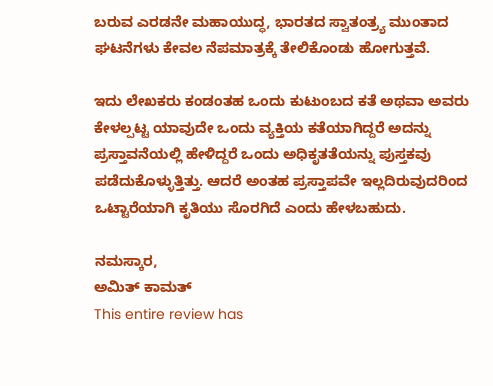ಬರುವ ಎರಡನೇ ಮಹಾಯುದ್ಧ, ಭಾರತದ ಸ್ವಾತಂತ್ರ್ಯ ಮುಂತಾದ ಘಟನೆಗಳು ಕೇವಲ ನೆಪಮಾತ್ರಕ್ಕೆ ತೇಲಿಕೊಂಡು ಹೋಗುತ್ತವೆ.

ಇದು ಲೇಖಕರು ಕಂಡಂತಹ ಒಂದು ಕುಟುಂಬದ ಕತೆ ಅಥವಾ ಅವರು ಕೇಳಲ್ಪಟ್ಟ ಯಾವುದೇ ಒಂದು ವ್ಯಕ್ತಿಯ ಕತೆಯಾಗಿದ್ದರೆ ಅದನ್ನು ಪ್ರಸ್ತಾವನೆಯಲ್ಲಿ ಹೇಳಿದ್ದರೆ ಒಂದು ಅಧಿಕೃತತೆಯನ್ನು ಪುಸ್ತಕವು ಪಡೆದುಕೊಳ್ಳುತ್ತಿತ್ತು. ಆದರೆ ಅಂತಹ ಪ್ರಸ್ತಾಪವೇ ಇಲ್ಲದಿರುವುದರಿಂದ ಒಟ್ಟಾರೆಯಾಗಿ ಕೃತಿಯು ಸೊರಗಿದೆ ಎಂದು ಹೇಳಬಹುದು.

ನಮಸ್ಕಾರ,
ಅಮಿತ್ ಕಾಮತ್
This entire review has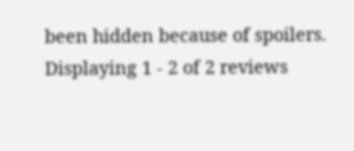been hidden because of spoilers.
Displaying 1 - 2 of 2 reviews